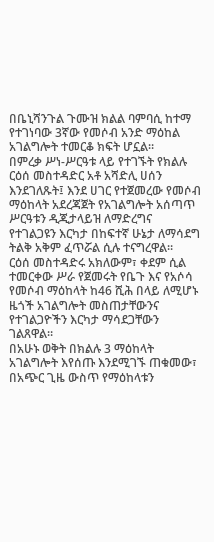በቤኒሻንጉል ጉሙዝ ክልል ባምባሲ ከተማ የተገነባው 3ኛው የመሶብ አንድ ማዕከል አገልግሎት ተመርቆ ክፍት ሆኗል።
በምረቃ ሥነ-ሥርዓቱ ላይ የተገኙት የክልሉ ርዕሰ መስተዳድር አቶ አሻድሊ ሀሰን እንደገለጹት፤ እንደ ሀገር የተጀመረው የመሶብ ማዕከላት አደረጃጀት የአገልግሎት አሰጣጥ ሥርዓቱን ዲጂታላይዝ ለማድረግና የተገልጋዩን እርካታ በከፍተኛ ሁኔታ ለማሳደግ ትልቅ አቅም ፈጥሯል ሲሉ ተናግረዋል።
ርዕሰ መስተዳድሩ አክለውም፣ ቀደም ሲል ተመርቀው ሥራ የጀመሩት የቤጉ እና የአሶሳ የመሶብ ማዕከላት ከ46 ሺሕ በላይ ለሚሆኑ ዜጎች አገልግሎት መስጠታቸውንና የተገልጋዮችን እርካታ ማሳደጋቸውን ገልጸዋል።
በአሁኑ ወቅት በክልሉ 3 ማዕከላት አገልግሎት እየሰጡ እንደሚገኙ ጠቁመው፣ በአጭር ጊዜ ውስጥ የማዕከላቱን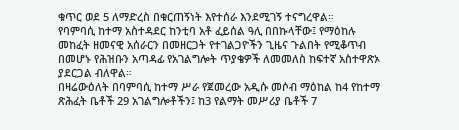ቁጥር ወደ 5 ለማድረስ በቁርጠኝነት እየተሰራ እንደሚገኝ ተናግረዋል።
የባምባሲ ከተማ አስተዳደር ከንቲባ አቶ ፈይሰል ዓሊ በበኩላቸው፤ የማዕከሉ መከፈት ዘመናዊ አሰራርን በመዘርጋት የተገልጋዮችን ጊዜና ጉልበት የሚቆጥብ በመሆኑ የሕዝቡን አጣዳፊ የአገልግሎት ጥያቄዎች ለመመለስ ከፍተኛ አስተዋጽኦ ያደርጋል ብለዋል።
በዛሬውዕለት በባምባሲ ከተማ ሥራ የጀመረው አዲሱ መሶብ ማዕከል ከ4 የከተማ ጽሕፈት ቤቶች 29 አገልግሎቶችን፤ ከ3 የልማት መሥሪያ ቤቶች 7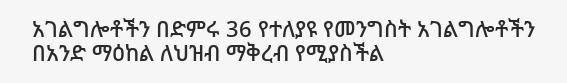አገልግሎቶችን በድምሩ 36 የተለያዩ የመንግስት አገልግሎቶችን በአንድ ማዕከል ለህዝብ ማቅረብ የሚያስችል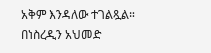አቅም እንዳለው ተገልጿል።
በነስረዲን አህመድ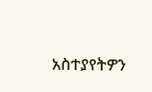አስተያየትዎን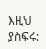እዚህ ያስፍሩ: